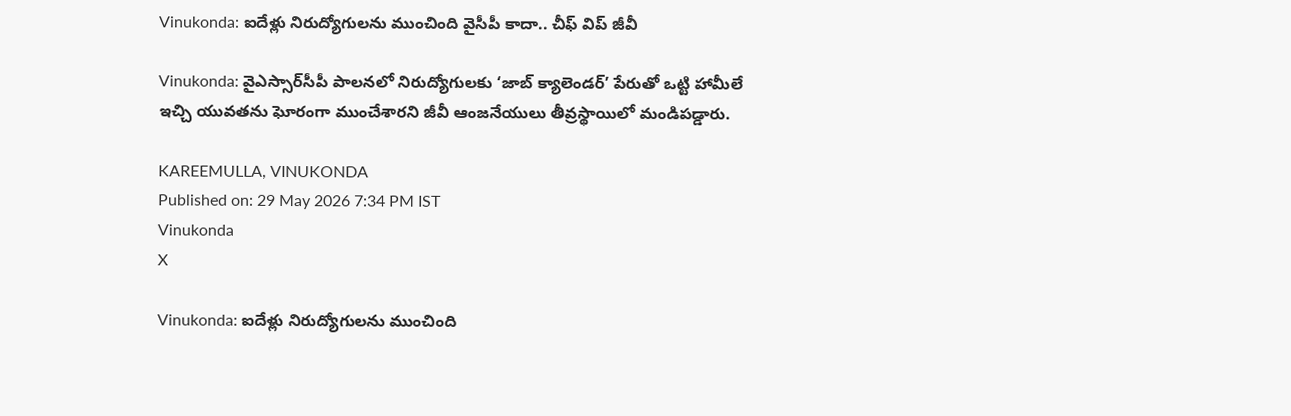Vinukonda: ఐదేళ్లు నిరుద్యోగులను ముంచింది వైసీపీ కాదా.. చీఫ్ విప్ జీవీ

Vinukonda: వైఎస్సార్‌సీపీ పాలనలో నిరుద్యోగులకు ‘జాబ్ క్యాలెండర్’ పేరుతో ఒట్టి హామీలే ఇచ్చి యువతను ఘోరంగా ముంచేశారని జీవీ ఆంజనేయులు తీవ్రస్థాయిలో మండిపడ్డారు.

KAREEMULLA, VINUKONDA
Published on: 29 May 2026 7:34 PM IST
Vinukonda
X

Vinukonda: ఐదేళ్లు నిరుద్యోగులను ముంచింది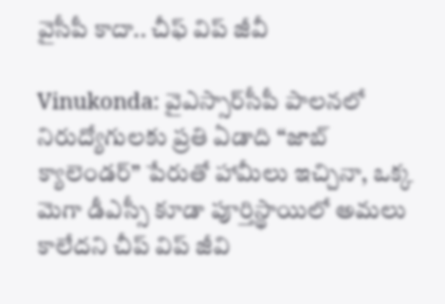వైసీపీ కాదా.. చీఫ్ విప్ జీవీ

Vinukonda: వైఎస్సార్‌సీపీ పాలనలో నిరుద్యోగులకు ప్రతి ఏడాది “జాబ్ క్యాలెండర్” పేరుతో హామీలు ఇచ్చినా, ఒక్క మెగా డీఎస్సీ కూడా పూర్తిస్థాయిలో అమలు కాలేదని చీప్ విప్ జీవి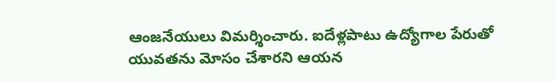ఆంజనేయులు విమర్శించారు. ఐదేళ్లపాటు ఉద్యోగాల పేరుతో యువతను మోసం చేశారని ఆయన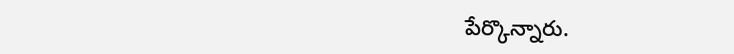పేర్కొన్నారు.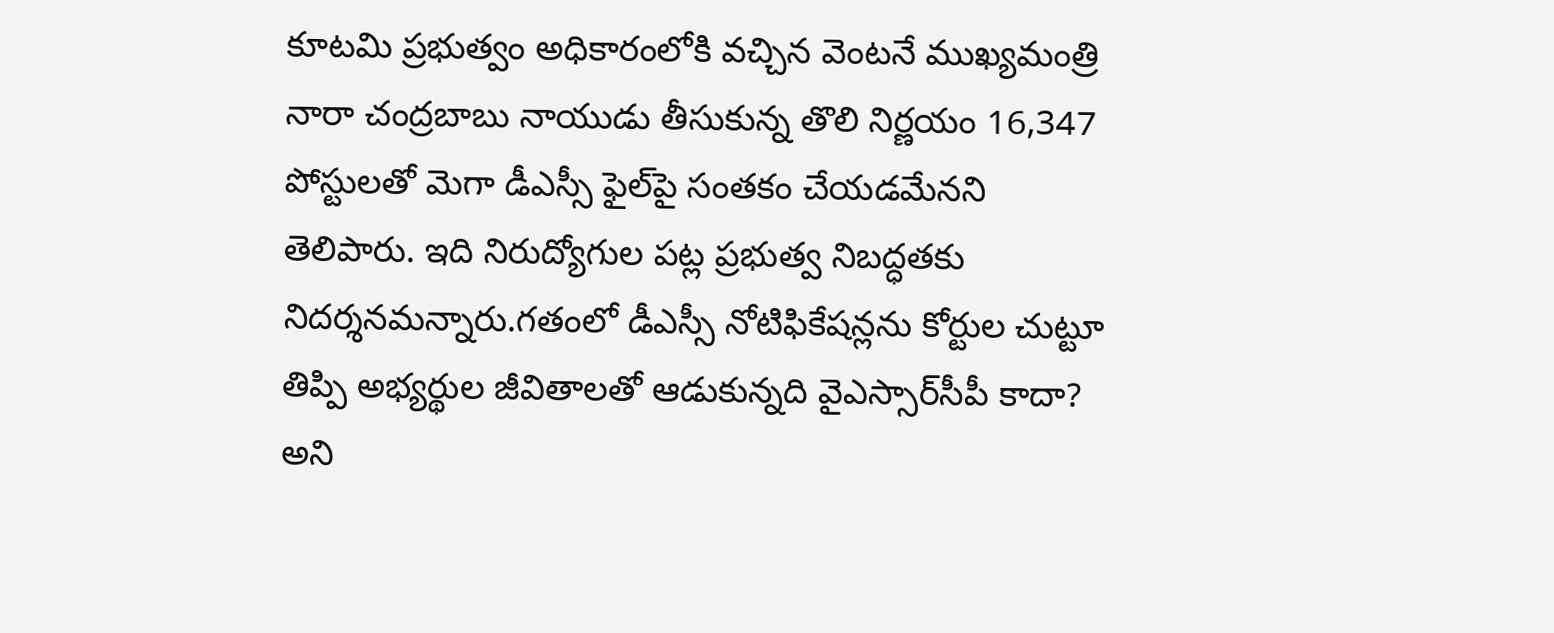కూటమి ప్రభుత్వం అధికారంలోకి వచ్చిన వెంటనే ముఖ్యమంత్రి నారా చంద్రబాబు నాయుడు తీసుకున్న తొలి నిర్ణయం 16,347 పోస్టులతో మెగా డీఎస్సీ ఫైల్‌పై సంతకం చేయడమేనని తెలిపారు. ఇది నిరుద్యోగుల పట్ల ప్రభుత్వ నిబద్ధతకు నిదర్శనమన్నారు.గతంలో డీఎస్సీ నోటిఫికేషన్లను కోర్టుల చుట్టూ తిప్పి అభ్యర్థుల జీవితాలతో ఆడుకున్నది వైఎస్సార్‌సీపీ కాదా? అని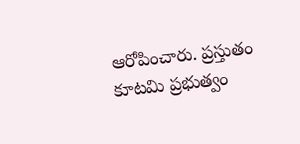ఆరోపించారు. ప్రస్తుతం కూటమి ప్రభుత్వం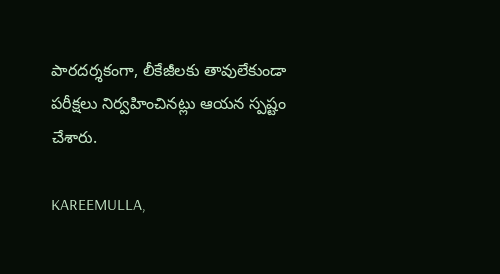పారదర్శకంగా, లీకేజీలకు తావులేకుండా పరీక్షలు నిర్వహించినట్లు ఆయన స్పష్టం చేశారు.

KAREEMULLA,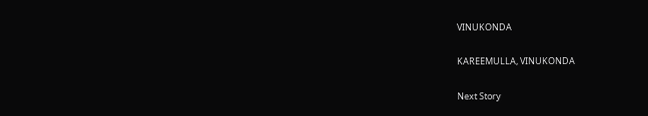VINUKONDA

KAREEMULLA, VINUKONDA

Next Story